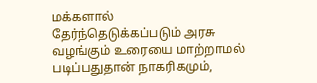மக்களால் தேர்ந்தெடுக்கப்படும் அரசு வழங்கும் உரையை மாற்றாமல் படிப்பதுதான் நாகரிகமும்,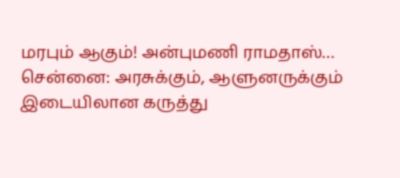மரபும் ஆகும்! அன்புமணி ராமதாஸ்…
சென்னை: அரசுக்கும், ஆளுனருக்கும் இடையிலான கருத்து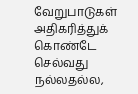வேறுபாடுகள் அதிகரித்துக் கொண்டே செல்வது நல்லதல்ல,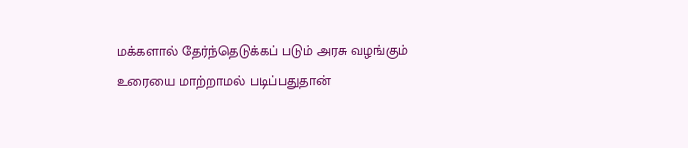மக்களால் தேர்ந்தெடுக்கப் படும் அரசு வழங்கும் உரையை மாற்றாமல் படிப்பதுதான்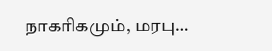நாகரிகமும், மரபு…